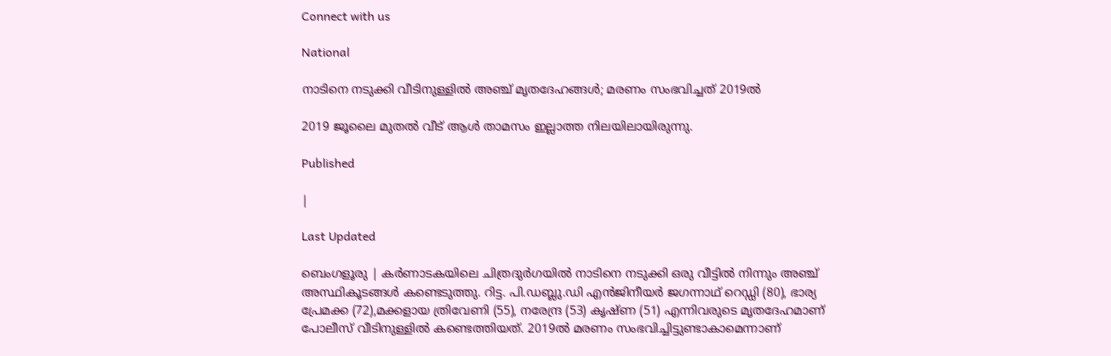Connect with us

National

നാടിനെ നടുക്കി വീടിനുള്ളില്‍ അഞ്ച് മൃതദേഹങ്ങള്‍; മരണം സംഭവിച്ചത് 2019ല്‍

2019 ജൂലൈ മുതല്‍ വീട് ആള്‍ താമസം ഇല്ലാത്ത നിലയിലായിരുന്നു.

Published

|

Last Updated

ബെംഗളൂരു | കര്‍ണാടകയിലെ ചിത്രദുര്‍ഗയില്‍ നാടിനെ നടുക്കി ഒരു വീട്ടില്‍ നിന്നും അഞ്ച് അസ്ഥികൂടങ്ങള്‍ കണ്ടെടുത്തു. റിട്ട. പി.ഡബ്ലു.ഡി എന്‍ജിനീയര്‍ ജഗന്നാഥ് റെഡ്ഡി (80), ഭാര്യ പ്രേമക്ക (72),മക്കളായ ത്രിവേണി (55), നരേന്ദ്ര (53) കൃഷ്ണ (51) എന്നിവരുടെ മൃതദേഹമാണ് പോലീസ് വീടിനുള്ളില്‍ കണ്ടെത്തിയത്. 2019ല്‍ മരണം സംഭവിച്ചിട്ടുണ്ടാകാമെന്നാണ്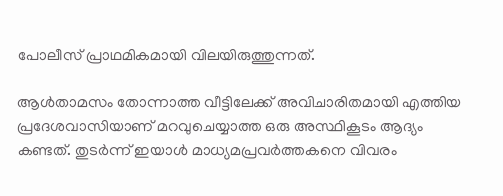പോലീസ് പ്രാഥമികമായി വിലയിരുത്തുന്നത്.

ആള്‍താമസം തോന്നാത്ത വീട്ടിലേക്ക് അവിചാരിതമായി എത്തിയ പ്രദേശവാസിയാണ് മറവുചെയ്യാത്ത ഒരു അസ്ഥികൂടം ആദ്യം കണ്ടത്. തുടര്‍ന്ന് ഇയാള്‍ മാധ്യമപ്രവര്‍ത്തകനെ വിവരം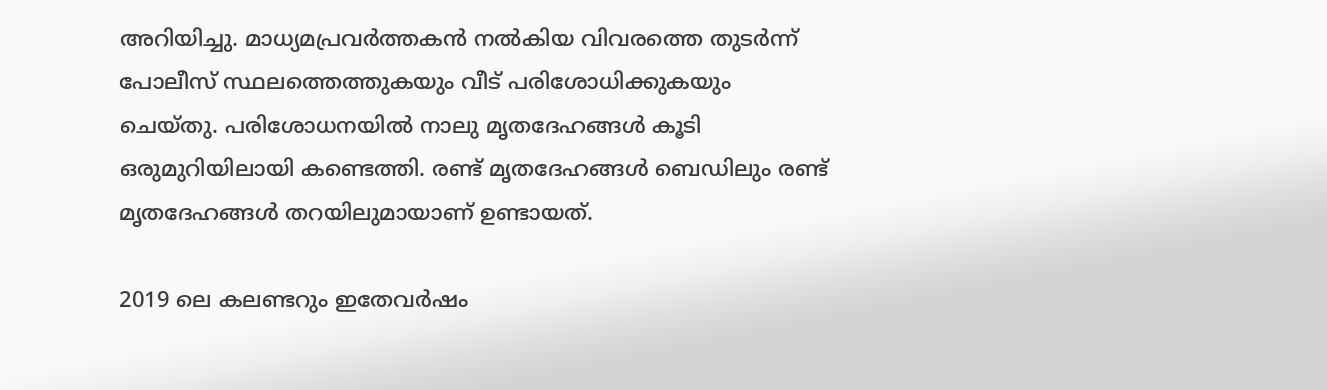അറിയിച്ചു. മാധ്യമപ്രവര്‍ത്തകന്‍ നല്‍കിയ വിവരത്തെ തുടര്‍ന്ന് പോലീസ് സ്ഥലത്തെത്തുകയും വീട് പരിശോധിക്കുകയും ചെയ്തു. പരിശോധനയില്‍ നാലു മൃതദേഹങ്ങള്‍ കൂടി ഒരുമുറിയിലായി കണ്ടെത്തി. രണ്ട് മൃതദേഹങ്ങള്‍ ബെഡിലും രണ്ട് മൃതദേഹങ്ങള്‍ തറയിലുമായാണ് ഉണ്ടായത്.

2019 ലെ കലണ്ടറും ഇതേവര്‍ഷം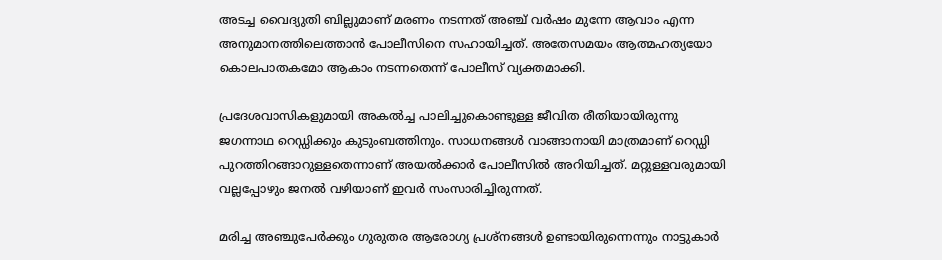അടച്ച വൈദ്യുതി ബില്ലുമാണ് മരണം നടന്നത് അഞ്ച് വര്‍ഷം മുന്നേ ആവാം എന്ന അനുമാനത്തിലെത്താന്‍ പോലീസിനെ സഹായിച്ചത്. അതേസമയം ആത്മഹത്യയോ കൊലപാതകമോ ആകാം നടന്നതെന്ന് പോലീസ് വ്യക്തമാക്കി.

പ്രദേശവാസികളുമായി അകല്‍ച്ച പാലിച്ചുകൊണ്ടുള്ള ജീവിത രീതിയായിരുന്നു ജഗന്നാഥ റെഡ്ഡിക്കും കുടുംബത്തിനും. സാധനങ്ങള്‍ വാങ്ങാനായി മാത്രമാണ് റെഡ്ഡി പുറത്തിറങ്ങാറുള്ളതെന്നാണ് അയല്‍ക്കാര്‍ പോലീസില്‍ അറിയിച്ചത്. മറ്റുള്ളവരുമായി വല്ലപ്പോഴും ജനല്‍ വഴിയാണ് ഇവര്‍ സംസാരിച്ചിരുന്നത്.

മരിച്ച അഞ്ചുപേര്‍ക്കും ഗുരുതര ആരോഗ്യ പ്രശ്‌നങ്ങള്‍ ഉണ്ടായിരുന്നെന്നും നാട്ടുകാര്‍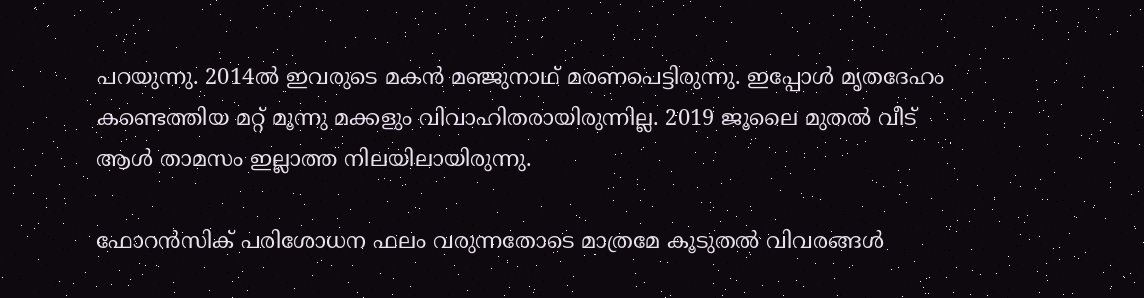പറയുന്നു. 2014ല്‍ ഇവരുടെ മകന്‍ മഞ്ജുനാഥ് മരണപെട്ടിരുന്നു. ഇപ്പോള്‍ മൃതദേഹം കണ്ടെത്തിയ മറ്റ് മൂന്നു മക്കളും വിവാഹിതരായിരുന്നില്ല. 2019 ജൂലൈ മുതല്‍ വീട് ആള്‍ താമസം ഇല്ലാത്ത നിലയിലായിരുന്നു.

ഫോറന്‍സിക് പരിശോധന ഫലം വരുന്നതോടെ മാത്രമേ കൂടുതല്‍ വിവരങ്ങള്‍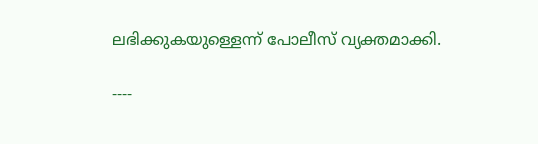ലഭിക്കുകയുള്ളെന്ന് പോലീസ് വ്യക്തമാക്കി.

----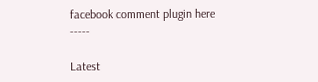facebook comment plugin here -----

Latest